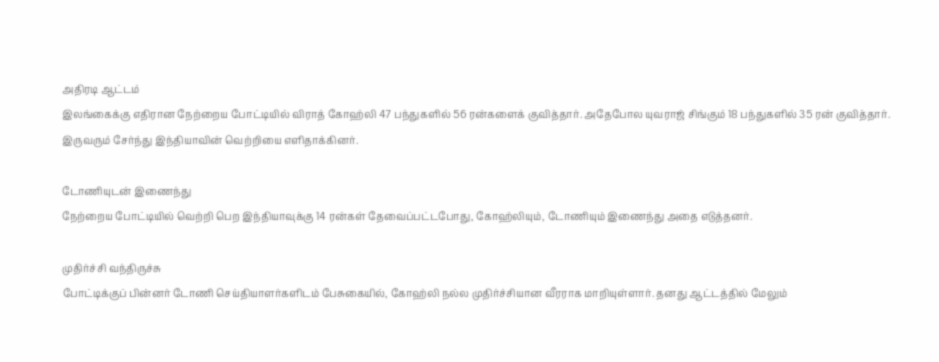அதிரடி ஆட்டம்
இலங்கைக்கு எதிரான நேற்றைய போட்டியில் விராத் கோஹ்லி 47 பந்துகளில் 56 ரன்களைக் குவித்தார். அதேபோல யுவராஜ் சிங்கும் 18 பந்துகளில் 35 ரன் குவித்தார். இருவரும் சேர்ந்து இந்தியாவின் வெற்றியை எளிதாக்கினர்.

டோணியுடன் இணைந்து
நேற்றைய போட்டியில் வெற்றி பெற இந்தியாவுக்கு 14 ரன்கள் தேவைப்பட்டபோது, கோஹ்லியும், டோணியும் இணைந்து அதை எடுத்தனர்.

முதிர்ச்சி வந்திருச்சு
போட்டிக்குப் பின்னர் டோணி செய்தியாளர்களிடம் பேசுகையில், கோஹ்லி நல்ல முதிர்ச்சியான வீரராக மாறியுள்ளார். தனது ஆட்டத்தில் மேலும்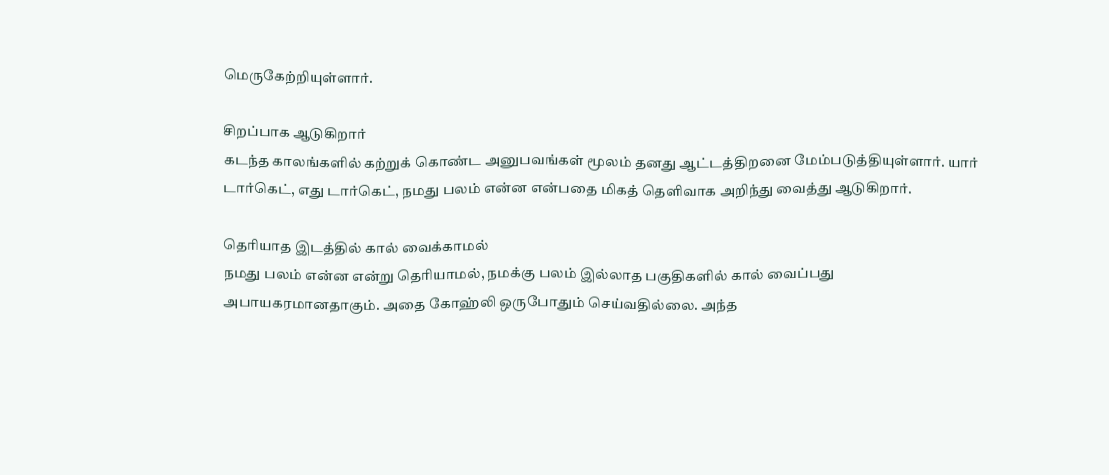மெருகேற்றியுள்ளார்.

சிறப்பாக ஆடுகிறார்
கடந்த காலங்களில் கற்றுக் கொண்ட அனுபவங்கள் மூலம் தனது ஆட்டத்திறனை மேம்படுத்தியுள்ளார். யார் டார்கெட், எது டார்கெட், நமது பலம் என்ன என்பதை மிகத் தெளிவாக அறிந்து வைத்து ஆடுகிறார்.

தெரியாத இடத்தில் கால் வைக்காமல்
நமது பலம் என்ன என்று தெரியாமல், நமக்கு பலம் இல்லாத பகுதிகளில் கால் வைப்பது அபாயகரமானதாகும். அதை கோஹ்லி ஒருபோதும் செய்வதில்லை. அந்த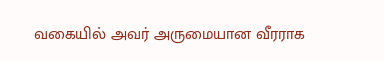வகையில் அவர் அருமையான வீரராக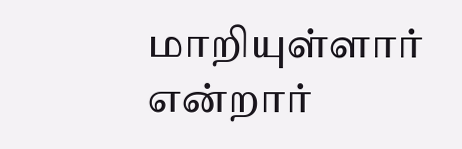மாறியுள்ளார் என்றார்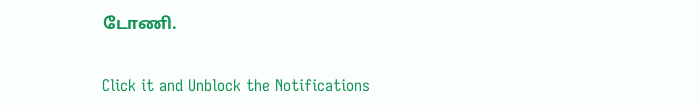டோணி.


Click it and Unblock the Notifications